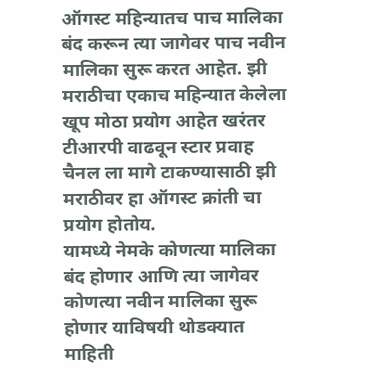ऑगस्ट महिन्यातच पाच मालिका बंद करून त्या जागेवर पाच नवीन मालिका सुरू करत आहेत. झी मराठीचा एकाच महिन्यात केलेला खूप मोठा प्रयोग आहेत खरंतर टीआरपी वाढवून स्टार प्रवाह चैनल ला मागे टाकण्यासाठी झी मराठीवर हा ऑगस्ट क्रांती चा प्रयोग होतोय.
यामध्ये नेमके कोणत्या मालिका बंद होणार आणि त्या जागेवर कोणत्या नवीन मालिका सुरू होणार याविषयी थोडक्यात माहिती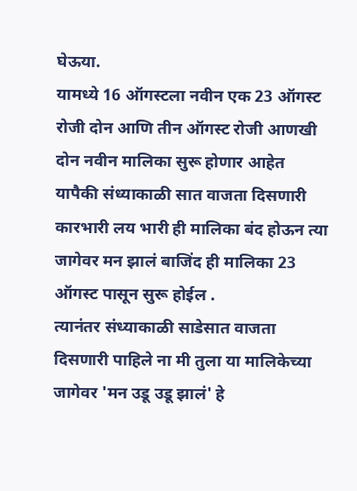घेऊया.
यामध्ये 16 ऑगस्टला नवीन एक 23 ऑगस्ट रोजी दोन आणि तीन ऑगस्ट रोजी आणखी दोन नवीन मालिका सुरू होणार आहेत
यापैकी संध्याकाळी सात वाजता दिसणारी कारभारी लय भारी ही मालिका बंद होऊन त्या जागेवर मन झालं बाजिंद ही मालिका 23 ऑगस्ट पासून सुरू होईल .
त्यानंतर संध्याकाळी साडेसात वाजता दिसणारी पाहिले ना मी तुला या मालिकेच्या जागेवर 'मन उडू उडू झालं' हे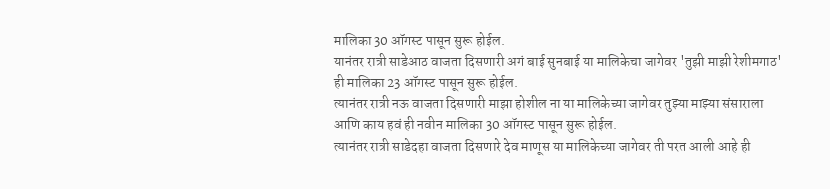मालिका 30 ऑगस्ट पासून सुरू होईल.
यानंतर रात्री साडेआठ वाजता दिसणारी अगं बाई सुनबाई या मालिकेचा जागेवर 'तुझी माझी रेशीमगाठ' ही मालिका 23 ऑगस्ट पासून सुरू होईल.
त्यानंतर रात्री नऊ वाजता दिसणारी माझा होशील ना या मालिकेच्या जागेवर तुझ्या माझ्या संसाराला आणि काय हवं ही नवीन मालिका 30 ऑगस्ट पासून सुरू होईल.
त्यानंतर रात्री साडेदहा वाजता दिसणारे देव माणूस या मालिकेच्या जागेवर ती परत आली आहे ही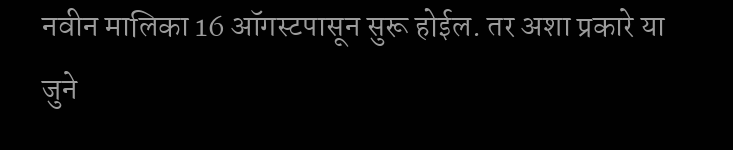नवीन मालिका 16 ऑगस्टपासून सुरू होईल. तर अशा प्रकारे या जुने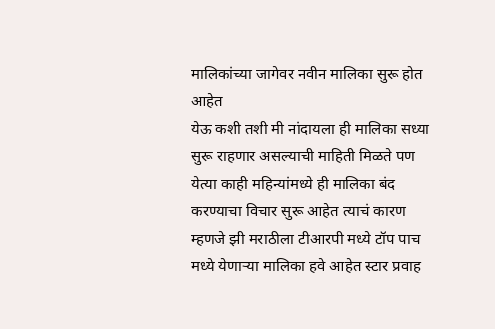मालिकांच्या जागेवर नवीन मालिका सुरू होत आहेत
येऊ कशी तशी मी नांदायला ही मालिका सध्या सुरू राहणार असल्याची माहिती मिळते पण येत्या काही महिन्यांमध्ये ही मालिका बंद करण्याचा विचार सुरू आहेत त्याचं कारण म्हणजे झी मराठीला टीआरपी मध्ये टॉप पाच मध्ये येणाऱ्या मालिका हवे आहेत स्टार प्रवाह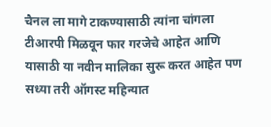चैनल ला मागे टाकण्यासाठी त्यांना चांगला टीआरपी मिळवून फार गरजेचे आहेत आणि यासाठी या नवीन मालिका सुरू करत आहेत पण सध्या तरी ऑगस्ट महिन्यात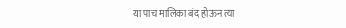या पाच मालिका बंद होऊन त्या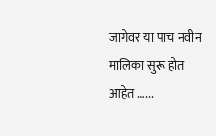जागेवर या पाच नवीन मालिका सुरू होत आहेत …...